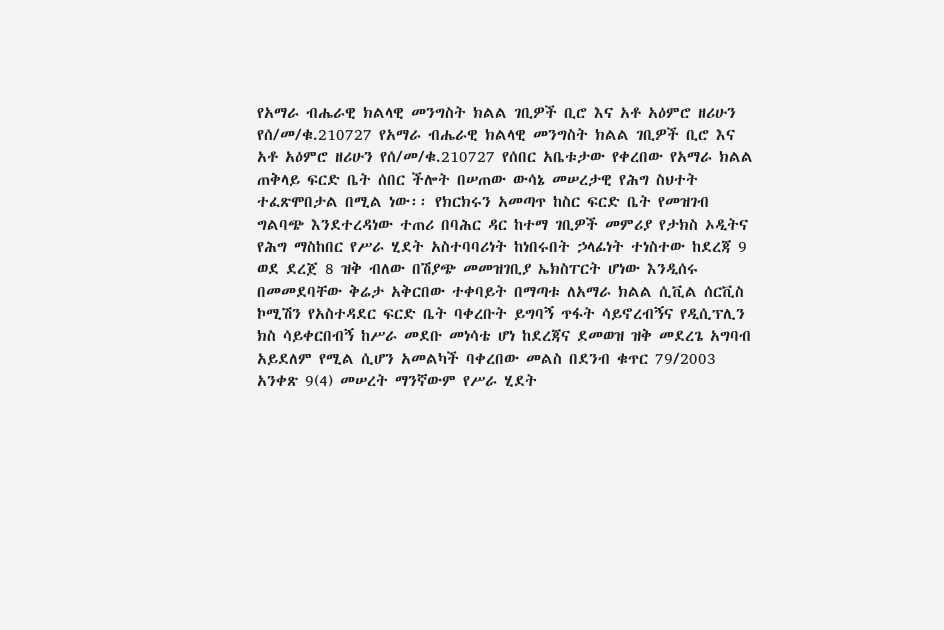የአማራ ብሔራዊ ክልላዊ መንግስት ክልል ገቢዎች ቢሮ እና አቶ አዕምሮ ዘሪሁን የሰ/መ/ቁ.210727 የአማራ ብሔራዊ ክልላዊ መንግስት ክልል ገቢዎች ቢሮ እና አቶ አዕምሮ ዘሪሁን የሰ/መ/ቁ.210727 የሰበር አቤቱታው የቀረበው የአማራ ክልል ጠቅላይ ፍርድ ቤት ሰበር ችሎት በሠጠው ውሳኔ መሠረታዊ የሕግ ስህተት ተፈጽሞበታል በሚል ነው፡፡ የክርክሩን አመጣጥ ከስር ፍርድ ቤት የመዝገብ ግልባጭ እንደተረዳነው ተጠሪ በባሕር ዳር ከተማ ገቢዎች መምሪያ የታክስ ኦዲትና የሕግ ማስከበር የሥራ ሂደት አስተባባሪነት ከነበሩበት ኃላፊነት ተነስተው ከደረጃ 9 ወደ ደረጀ 8 ዝቅ ብለው በሽያጭ መመዝገቢያ ኤክስፐርት ሆነው እንዲሰሩ በመመደባቸው ቅሬታ አቅርበው ተቀባይት በማጣቱ ለአማራ ክልል ሲቪል ሰርቪስ ኮሚሽን የአስተዳደር ፍርድ ቤት ባቀረቡት ይግባኝ ጥፋት ሳይኖረብኝና የዲሲፕሊን ክስ ሳይቀርበብኝ ከሥራ መደቡ መነሳቴ ሆነ ከደረጃና ደመወዝ ዝቅ መደረጌ አግባብ አይደለም የሚል ሲሆን አመልካች ባቀረበው መልስ በደንብ ቁጥር 79/2003 አንቀጽ 9(4) መሠረት ማንኛውም የሥራ ሂደት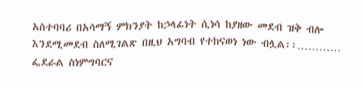አስተባባሪ በአሳማኝ ምክንያት ከኃላፊነት ሲነሳ ከያዘው መደብ ዝቅ ብሎ እንደሚመደብ ስለሚገልጽ በዚህ አግባብ የተከናወነ ነው ብሏል፡፡…………
ፌደራል ስነምግባርና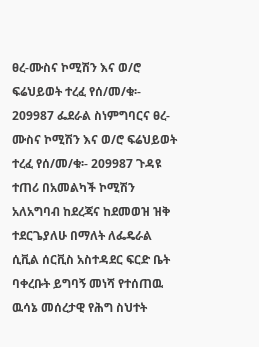ፀረ-ሙስና ኮሚሽን እና ወ/ሮ ፍሬህይወት ተረፈ የሰ/መ/ቁ፡- 209987 ፌደራል ስነምግባርና ፀረ-ሙስና ኮሚሽን እና ወ/ሮ ፍሬህይወት ተረፈ የሰ/መ/ቁ፡- 209987 ጉዳዩ ተጠሪ በአመልካች ኮሚሽን አለአግባብ ከደረጃና ከደመወዝ ዝቅ ተደርጌያለሁ በማለት ለፌዴራል ሲቪል ሰርቪስ አስተዳደር ፍርድ ቤት ባቀረቡት ይግባኝ መነሻ የተሰጠዉ ዉሳኔ መሰረታዊ የሕግ ስህተት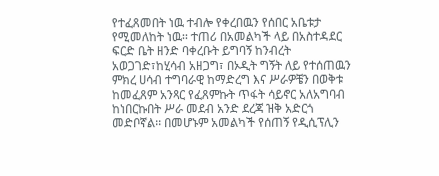የተፈጸመበት ነዉ ተብሎ የቀረበዉን የሰበር አቤቱታ የሚመለከት ነዉ፡፡ ተጠሪ በአመልካች ላይ በአስተዳደር ፍርድ ቤት ዘንድ ባቀረቡት ይግባኝ ከንብረት አወጋገድ፣ከሂሳብ አዘጋግ፣ በኦዲት ግኝት ለይ የተሰጠዉን ምክረ ሀሳብ ተግባራዊ ከማድረግ እና ሥራዎቼን በወቅቱ ከመፈጸም አንጻር የፈጸምኩት ጥፋት ሳይኖር አለአግባብ ከነበርኩበት ሥራ መደብ አንድ ደረጃ ዝቅ አድርጎ መድቦኛል፡፡ በመሆኑም አመልካች የሰጠኝ የዲሲፕሊን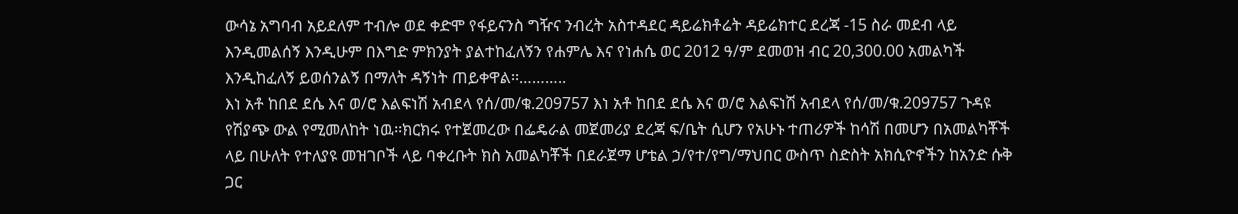ውሳኔ አግባብ አይደለም ተብሎ ወደ ቀድሞ የፋይናንስ ግዥና ንብረት አስተዳደር ዳይሬክቶሬት ዳይሬክተር ደረጃ -15 ስራ መደብ ላይ እንዲመልሰኝ እንዲሁም በእግድ ምክንያት ያልተከፈለኝን የሐምሌ እና የነሐሴ ወር 2012 ዓ/ም ደመወዝ ብር 20,300.00 አመልካች እንዲከፈለኝ ይወሰንልኝ በማለት ዳኝነት ጠይቀዋል፡፡………..
እነ አቶ ከበደ ደሴ እና ወ/ሮ እልፍነሽ አብደላ የሰ/መ/ቁ.209757 እነ አቶ ከበደ ደሴ እና ወ/ሮ እልፍነሽ አብደላ የሰ/መ/ቁ.209757 ጉዳዩ የሽያጭ ውል የሚመለከት ነዉ፡፡ክርክሩ የተጀመረው በፌዴራል መጀመሪያ ደረጃ ፍ/ቤት ሲሆን የአሁኑ ተጠሪዎች ከሳሽ በመሆን በአመልካቾች ላይ በሁለት የተለያዩ መዝገቦች ላይ ባቀረቡት ክስ አመልካቾች በደራጀማ ሆቴል ኃ/የተ/የግ/ማህበር ውስጥ ስድስት አክሲዮኖችን ከአንድ ሱቅ ጋር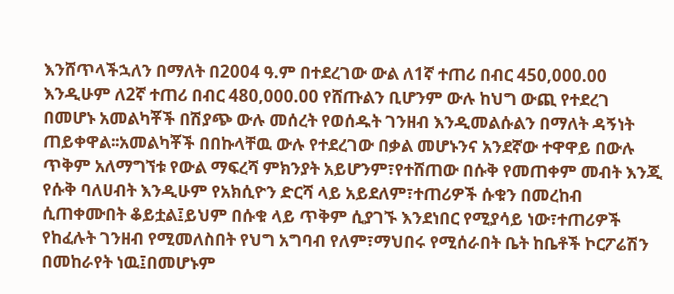እንሸጥላችኋለን በማለት በ2004 ዓ.ም በተደረገው ውል ለ1ኛ ተጠሪ በብር 450,000.00 እንዲሁም ለ2ኛ ተጠሪ በብር 480,000.00 የሸጡልን ቢሆንም ውሉ ከህግ ውጪ የተደረገ በመሆኑ አመልካቾች በሽያጭ ውሉ መሰረት የወሰዱት ገንዘብ እንዲመልሱልን በማለት ዳኝነት ጠይቀዋል፡፡አመልካቾች በበኩላቸዉ ውሉ የተደረገው በቃል መሆኑንና አንደኛው ተዋዋይ በውሉ ጥቅም አለማግኘቱ የውል ማፍረሻ ምክንያት አይሆንም፣የተሸጠው በሱቅ የመጠቀም መብት እንጂ የሱቅ ባለሀብት እንዲሁም የአክሲዮን ድርሻ ላይ አይደለም፣ተጠሪዎች ሱቁን በመረከብ ሲጠቀሙበት ቆይቷል፤ይህም በሱቁ ላይ ጥቅም ሲያገኙ እንደነበር የሚያሳይ ነው፣ተጠሪዎች የከፈሉት ገንዘብ የሚመለስበት የህግ አግባብ የለም፣ማህበሩ የሚሰራበት ቤት ከቤቶች ኮርፖሬሽን በመከራየት ነዉ፤በመሆኑም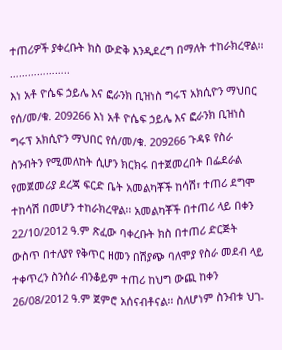ተጠሪዎች ያቀረቡት ክስ ውድቅ እንዲደረግ በማለት ተከራክረዋል፡፡………………..
እነ አቶ ዮሴፍ ኃይሌ እና ፎራንክ ቢዝነስ ግሩፕ አክሲዮን ማህበር የሰ/መ/ቁ. 209266 እነ አቶ ዮሴፍ ኃይሌ እና ፎራንክ ቢዝነስ ግሩፕ አክሲዮን ማህበር የሰ/መ/ቁ. 209266 ጉዳዩ የስራ ስንብትን የሚመለከት ሲሆን ክርክሩ በተጀመረበት በፌደራል የመጀመሪያ ደረጃ ፍርድ ቤት አመልካቾች ከሳሽ፣ ተጠሪ ደግሞ ተከሳሽ በመሆን ተከራክረዋል፡፡ አመልካቾች በተጠሪ ላይ በቀን 22/10/2012 ዓ.ም ጽፈው ባቀረቡት ክስ በተጠሪ ድርጅት ውስጥ በተለያየ የቅጥር ዘመን በሽያጭ ባለሞያ የስራ መደብ ላይ ተቀጥረን ስንሰራ ብንቆይም ተጠሪ ከህግ ውጪ ከቀን 26/08/2012 ዓ.ም ጀምሮ አሰናብቶናል፡፡ ስለሆነም ስንብቱ ህገ-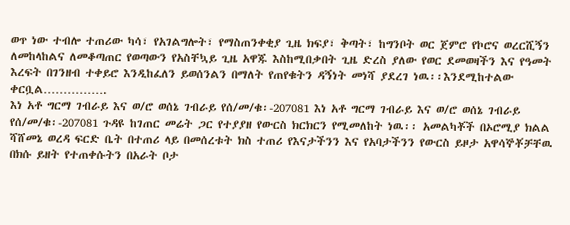ወጥ ነው ተብሎ ተጠሪው ካሳ፣ የአገልግሎት፣ የማስጠንቀቂያ ጊዜ ክፍያ፣ ቅጣት፣ ከግንቦት ወር ጀምሮ የኮሮና ወረርሺኝን ለመከላከልና ለመቆጣጠር የወጣውን የአስቸኳይ ጊዜ አዋጁ እስከሚበቃበት ጊዜ ድረስ ያለው የወር ደመወዛችን እና የዓመት እረፍት በገንዘብ ተቀይሮ እንዲከፈለን ይወሰንልን በማለት የጠየቁትን ዳኝነት መነሻ ያደረገ ነዉ፡፡እንደሚከተልው ቀርቧል…………….
እነ አቶ ግርማ ገብራይ እና ወ/ሮ ወሰኔ ገብራይ የሰ/መ/ቁ፡-207081 እነ አቶ ግርማ ገብራይ እና ወ/ሮ ወሰኔ ገብራይ የሰ/መ/ቁ፡-207081 ጉዳዩ ከገጠር መሬት ጋር የተያያዘ የውርስ ክርክርን የሚመለከት ነዉ፡፡ አመልካቾች በኦሮሚያ ክልል ሻሸመኔ ወረዳ ፍርድ ቤት በተጠሪ ላይ በመሰረቱት ክስ ተጠሪ የእናታችንን እና የአባታችንን የውርስ ይዞታ አዋሳኞቾቻቸዉ በክሱ ይዘት የተጠቀሱትን በአራት ቦታ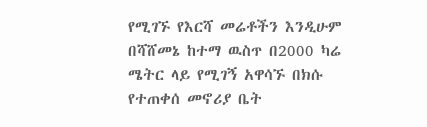የሚገኙ የእርሻ መሬቶችን እንዲሁም በሻሸመኔ ከተማ ዉስጥ በ2000 ካሬ ሜትር ላይ የሚገኝ አዋሳኙ በክሱ የተጠቀሰ መኖሪያ ቤት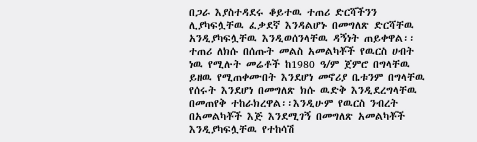በጋራ እያስተዳደሩ ቆይተዉ ተጠሪ ድርሻችንን ሊያካፍሏቸዉ ፈቃደኛ እንዳልሆኑ በመግለጽ ድርሻቸዉ አንዲያካፍሏቸዉ እንዲወሰንላቸዉ ዳኝነት ጠይቀዋል፡፡ ተጠሪ ለክሱ በሰጡት መልስ አመልካቾች የዉርስ ሀብት ነዉ የሚሉት መሬቶች ከ1980 ዓ/ም ጀምሮ በግላቸዉ ይዘዉ የሚጠቀሙበት እንደሆነ መኖሪያ ቤቱንም በግላቸዉ የሰሩት እንደሆነ በመግለጽ ክሱ ዉድቅ እንዲደረግላቸዉ በመጠየቅ ተከራክረዋል፡፡እንዲሁም የዉርስ ንብረት በአመልካቾች እጅ እንደሚገኝ በመግለጽ አመልካቾች እንዲያካፍሏቸዉ የተከሳሽ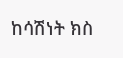ከሳሽነት ክስ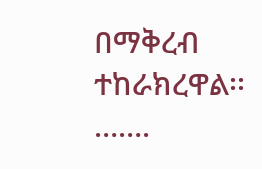በማቅረብ ተከራክረዋል፡፡…….